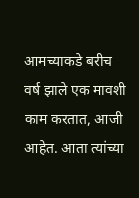आमच्याकडे बरीच वर्ष झाले एक मावशी काम करतात, आजी आहेत. आता त्यांच्या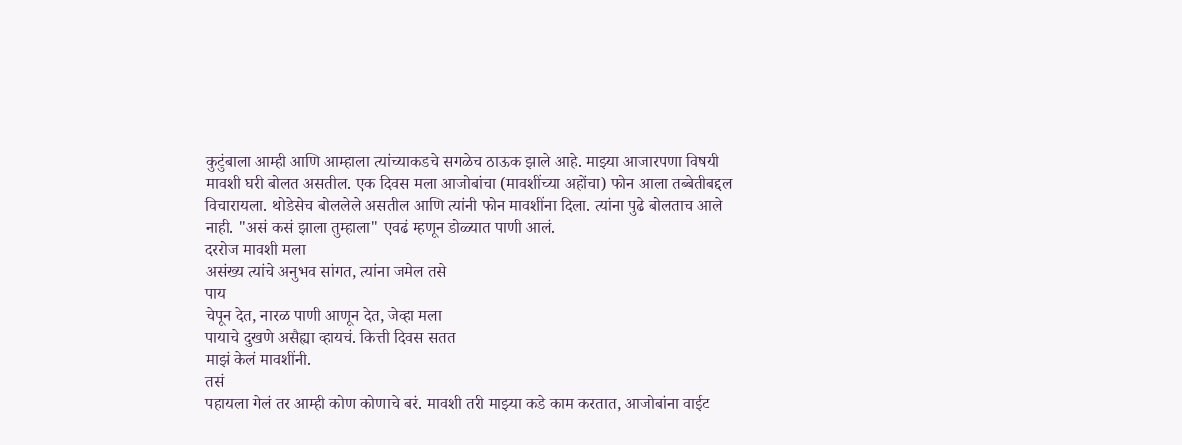कुटुंबाला आम्ही आणि आम्हाला त्यांच्याकडचे सगळेच ठाऊक झाले आहे. माझ्या आजारपणा विषयी मावशी घरी बोलत असतील. एक दिवस मला आजोबांचा (मावशींच्या अहोंचा) फोन आला तब्बेतीबद्दल विचारायला. थोडेसेच बोललेले असतील आणि त्यांनी फोन मावशींना दिला. त्यांना पुढे बोलताच आले नाही. "असं कसं झाला तुम्हाला" एवढं म्हणून डोळ्यात पाणी आलं.
दररोज मावशी मला
असंख्य त्यांचे अनुभव सांगत, त्यांना जमेल तसे
पाय
चेपून देत, नारळ पाणी आणून देत, जेव्हा मला
पायाचे दुखणे असैह्या व्हायचं. कित्ती दिवस सतत
माझं केलं मावशींनी.
तसं
पहायला गेलं तर आम्ही कोण कोणाचे बरं. मावशी तरी माझ्या कडे काम करतात, आजोबांना वाईट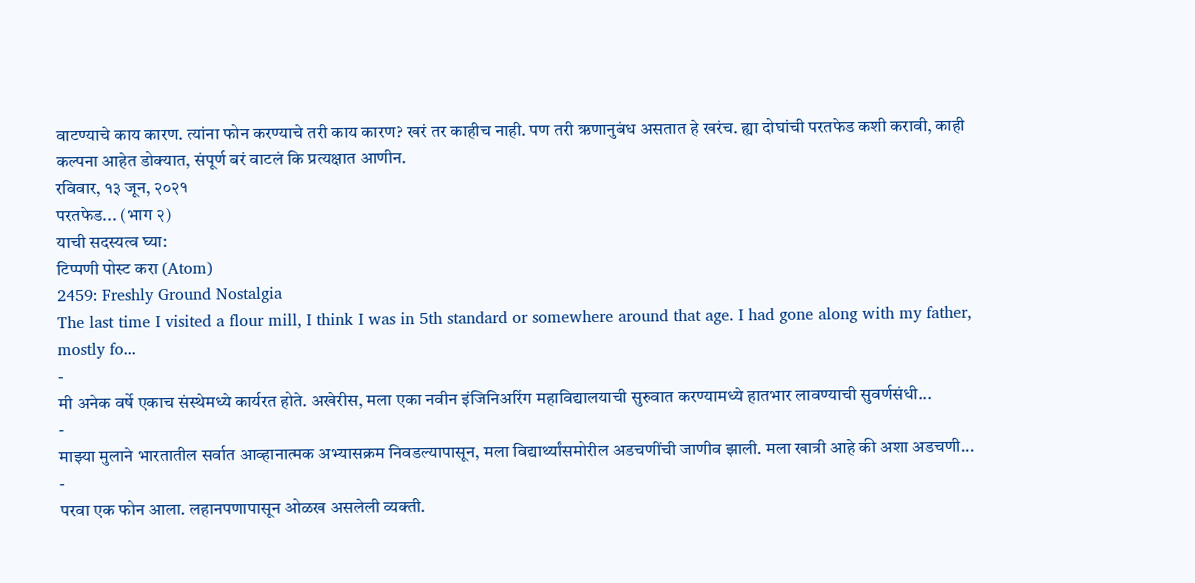वाटण्याचे काय कारण. त्यांना फोन करण्याचे तरी काय कारण? खरं तर काहीच नाही. पण तरी ऋणानुबंध असतात हे खरंच. ह्या दोघांची परतफेड कशी करावी, काही कल्पना आहेत डोक्यात, संपूर्ण बरं वाटलं कि प्रत्यक्षात आणीन.
रविवार, १३ जून, २०२१
परतफेड... (भाग २)
याची सदस्यत्व घ्या:
टिप्पणी पोस्ट करा (Atom)
2459: Freshly Ground Nostalgia
The last time I visited a flour mill, I think I was in 5th standard or somewhere around that age. I had gone along with my father, mostly fo...
-
मी अनेक वर्षे एकाच संस्थेमध्ये कार्यरत होते. अखेरीस, मला एका नवीन इंजिनिअरिंग महाविद्यालयाची सुरुवात करण्यामध्ये हातभार लावण्याची सुवर्णसंधी...
-
माझ्या मुलाने भारतातील सर्वात आव्हानात्मक अभ्यासक्रम निवडल्यापासून, मला विद्यार्थ्यांसमोरील अडचणींची जाणीव झाली. मला खात्री आहे की अशा अडचणी...
-
परवा एक फोन आला. लहानपणापासून ओळख असलेली व्यक्ती.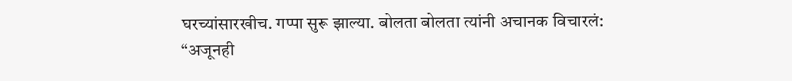घरच्यांसारखीच. गप्पा सुरू झाल्या. बोलता बोलता त्यांनी अचानक विचारलं: “अजूनही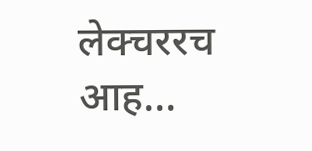लेक्चररच आह...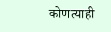कोणत्याही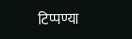टिप्पण्या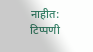नाहीत:
टिप्पणी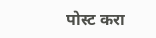पोस्ट करा